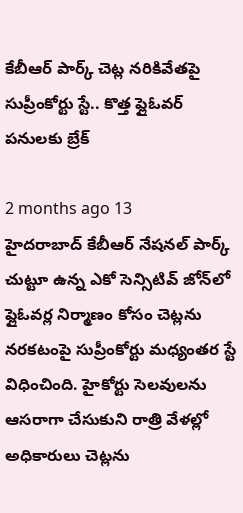కేబీఆర్ పార్క్ చెట్ల నరికివేతపై సుప్రీంకోర్టు స్టే.. కొత్త ఫ్లైఓవర్ పనులకు బ్రేక్

2 months ago 13
హైదరాబాద్ కేబీఆర్ నేషనల్ పార్క్ చుట్టూ ఉన్న ఎకో సెన్సిటివ్ జోన్‌లో ఫ్లైఓవర్ల నిర్మాణం కోసం చెట్లను నరకటంపై సుప్రీంకోర్టు మధ్యంతర స్టే విధించింది. హైకోర్టు సెలవులను ఆసరాగా చేసుకుని రాత్రి వేళల్లో అధికారులు చెట్లను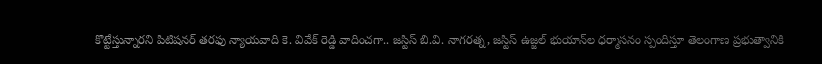కొట్టేస్తున్నారని పిటిషనర్ తరఫు న్యాయవాది కె. వివేక్ రెడ్డి వాదించగా.. జస్టిస్ బి.వి. నాగరత్న, జస్టిస్ ఉజ్జల్ భుయాన్‌ల ధర్మాసనం స్పందిస్తూ తెలంగాణ ప్రభుత్వానికి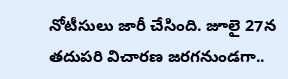నోటీసులు జారీ చేసింది. జూలై 27న తదుపరి విచారణ జరగనుండగా..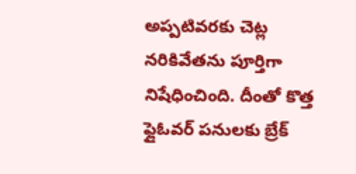అప్పటివరకు చెట్ల నరికివేతను పూర్తిగా నిషేధించింది. దీంతో కొత్త ఫ్లైఓవర్ పనులకు బ్రేక్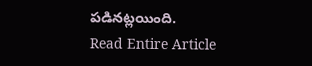పడినట్లయింది.
Read Entire Article